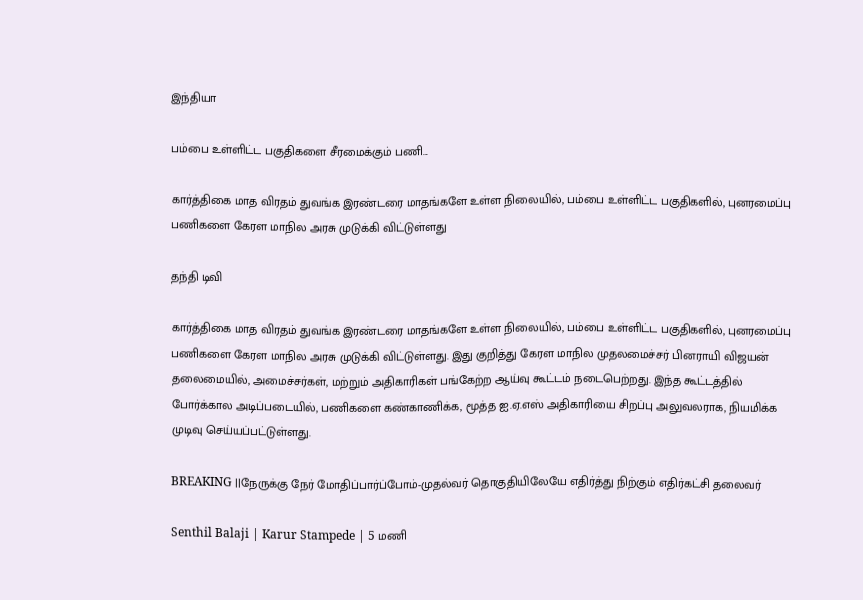இந்தியா

பம்பை உள்ளிட்ட பகுதிகளை சீரமைக்கும் பணி...

கார்த்திகை மாத விரதம் துவங்க இரண்டரை மாதங்களே உள்ள நிலையில், பம்பை உள்ளிட்ட பகுதிகளில், புனரமைப்பு பணிகளை கேரள மாநில அரசு முடுக்கி விட்டுள்ளது

தந்தி டிவி

கார்த்திகை மாத விரதம் துவங்க இரண்டரை மாதங்களே உள்ள நிலையில், பம்பை உள்ளிட்ட பகுதிகளில், புனரமைப்பு பணிகளை கேரள மாநில அரசு முடுக்கி விட்டுள்ளது. இது குறித்து கேரள மாநில முதலமைச்சர் பினராயி விஜயன் தலைமையில், அமைச்சர்கள், மற்றும் அதிகாரிகள் பங்கேற்ற ஆய்வு கூட்டம் நடைபெற்றது. இந்த கூட்டத்தில் போர்க்கால அடிப்படையில், பணிகளை கண்காணிக்க, மூத்த ஐ.ஏ.எஸ் அதிகாரியை சிறப்பு அலுவலராக, நியமிக்க முடிவு செய்யப்பட்டுள்ளது.

BREAKING ||நேருக்கு நேர் மோதிப்பார்ப்போம்-முதல்வர் தொகுதியிலேயே எதிர்த்து நிற்கும் எதிர்கட்சி தலைவர்

Senthil Balaji | Karur Stampede | 5 மணி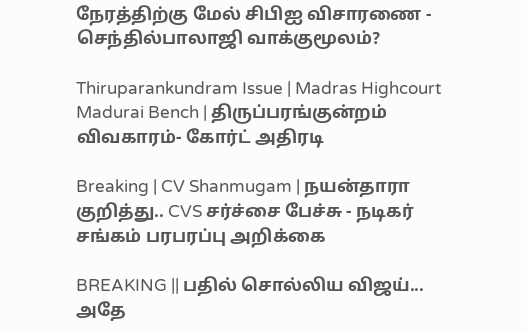நேரத்திற்கு மேல் சிபிஐ விசாரணை - செந்தில்பாலாஜி வாக்குமூலம்?

Thiruparankundram Issue | Madras Highcourt Madurai Bench | திருப்பரங்குன்றம் விவகாரம்- கோர்ட் அதிரடி

Breaking | CV Shanmugam | நயன்தாரா குறித்து.. CVS சர்ச்சை பேச்சு - நடிகர் சங்கம் பரபரப்பு அறிக்கை

BREAKING || பதில் சொல்லிய விஜய்... அதே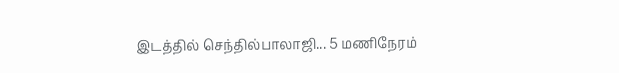இடத்தில் செந்தில்பாலாஜி... 5 மணிநேரம்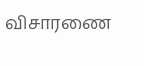விசாரணை